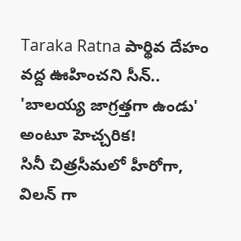Taraka Ratna పార్థివ దేహం వద్ద ఊహించని సీన్.. 'బాలయ్య జాగ్రత్తగా ఉండు' అంటూ హెచ్చరిక!
సినీ చిత్రసీమలో హీరోగా, విలన్ గా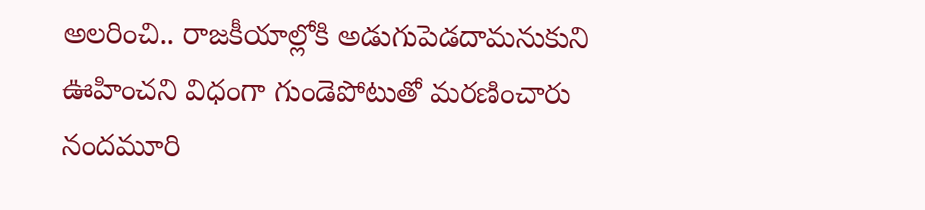అలరించి.. రాజకీయాల్లోకి అడుగుపెడదామనుకుని ఊహించని విధంగా గుండెపోటుతో మరణించారు నందమూరి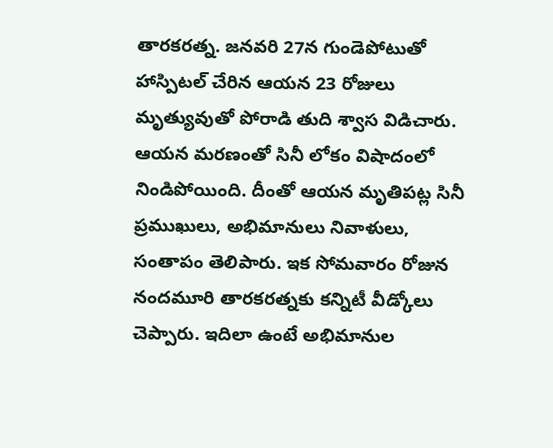తారకరత్న. జనవరి 27న గుండెపోటుతో హాస్పిటల్ చేరిన ఆయన 23 రోజులు మృత్యువుతో పోరాడి తుది శ్వాస విడిచారు. ఆయన మరణంతో సినీ లోకం విషాదంలో నిండిపోయింది. దీంతో ఆయన మృతిపట్ల సినీ ప్రముఖులు, అభిమానులు నివాళులు, సంతాపం తెలిపారు. ఇక సోమవారం రోజున నందమూరి తారకరత్నకు కన్నిటీ వీడ్కోలు చెప్పారు. ఇదిలా ఉంటే అభిమానుల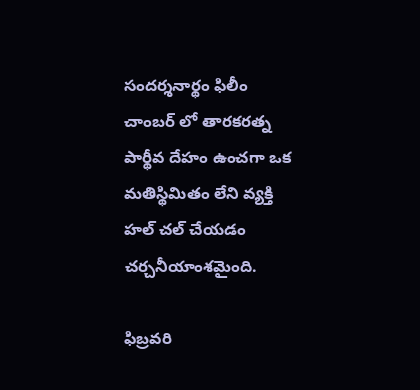సందర్శనార్థం ఫిలీం చాంబర్ లో తారకరత్న పార్థీవ దేహం ఉంచగా ఒక మతిస్థిమితం లేని వ్యక్తి హల్ చల్ చేయడం చర్చనీయాంశమైంది.

ఫిబ్రవరి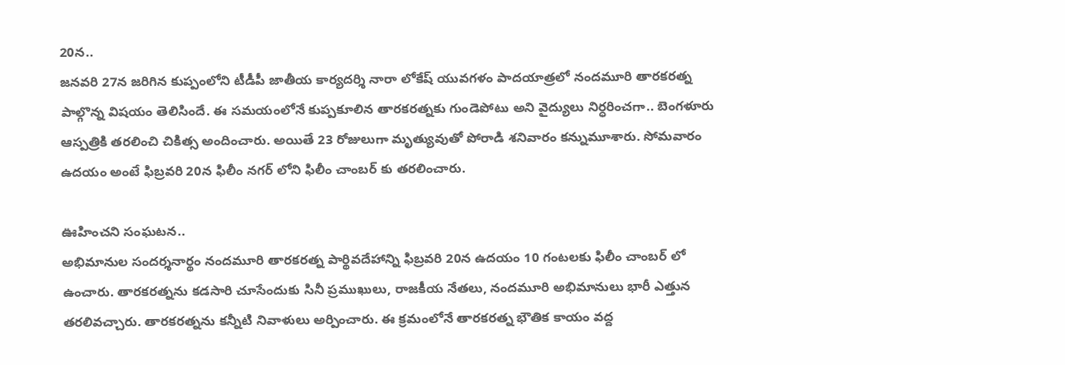20న..
జనవరి 27న జరిగిన కుప్పంలోని టీడీపీ జాతీయ కార్యదర్శి నారా లోకేష్ యువగళం పాదయాత్రలో నందమూరి తారకరత్న పాల్గొన్న విషయం తెలిసిందే. ఈ సమయంలోనే కుప్పకూలిన తారకరత్నకు గుండెపోటు అని వైద్యులు నిర్ధరించగా.. బెంగళూరు ఆస్పత్రికి తరలించి చికిత్స అందించారు. అయితే 23 రోజులుగా మృత్యువుతో పోరాడి శనివారం కన్నుమూశారు. సోమవారం ఉదయం అంటే ఫిబ్రవరి 20న ఫిలీం నగర్ లోని ఫిలీం చాంబర్ కు తరలించారు.

ఊహించని సంఘటన..
అభిమానుల సందర్శనార్థం నందమూరి తారకరత్న పార్థివదేహాన్ని ఫిబ్రవరి 20న ఉదయం 10 గంటలకు ఫిలీం చాంబర్ లో ఉంచారు. తారకరత్నను కడసారి చూసేందుకు సినీ ప్రముఖులు, రాజకీయ నేతలు, నందమూరి అభిమానులు భారీ ఎత్తున తరలివచ్చారు. తారకరత్నను కన్నీటి నివాళులు అర్పించారు. ఈ క్రమంలోనే తారకరత్న భౌతిక కాయం వద్ద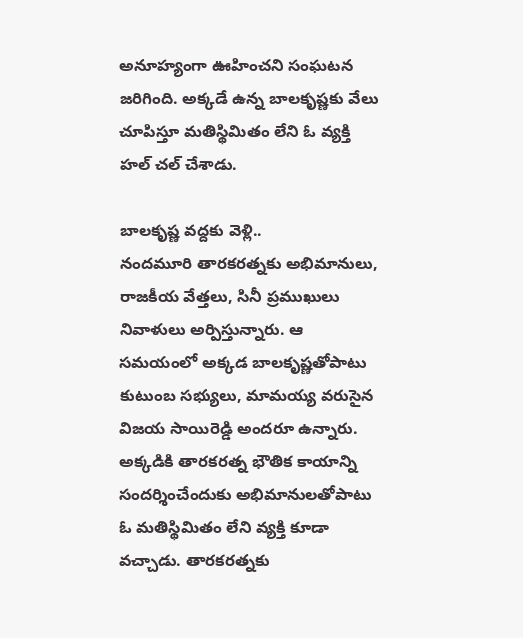అనూహ్యంగా ఊహించని సంఘటన జరిగింది. అక్కడే ఉన్న బాలకృష్ణకు వేలు చూపిస్తూ మతిస్థిమితం లేని ఓ వ్యక్తి హల్ చల్ చేశాడు.

బాలకృష్ణ వద్దకు వెళ్లి..
నందమూరి తారకరత్నకు అభిమానులు, రాజకీయ వేత్తలు, సినీ ప్రముఖులు నివాళులు అర్పిస్తున్నారు. ఆ సమయంలో అక్కడ బాలకృష్ణతోపాటు కుటుంబ సభ్యులు, మామయ్య వరుసైన విజయ సాయిరెడ్డి అందరూ ఉన్నారు. అక్కడికి తారకరత్న భౌతిక కాయాన్ని సందర్శించేందుకు అభిమానులతోపాటు ఓ మతిస్థిమితం లేని వ్యక్తి కూడా వచ్చాడు. తారకరత్నకు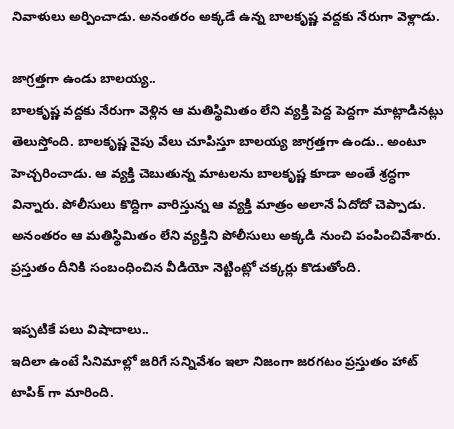నివాళులు అర్పించాడు. అనంతరం అక్కడే ఉన్న బాలకృష్ణ వద్దకు నేరుగా వెళ్లాడు.

జాగ్రత్తగా ఉండు బాలయ్య..
బాలకృష్ణ వద్దకు నేరుగా వెళ్లిన ఆ మతిస్థిమితం లేని వ్యక్తి పెద్ద పెద్దగా మాట్లాడినట్లు తెలుస్తోంది. బాలకృష్ణ వైపు వేలు చూపిస్తూ బాలయ్య జాగ్రత్తగా ఉండు.. అంటూ హెచ్చరించాడు. ఆ వ్యక్తి చెబుతున్న మాటలను బాలకృష్ణ కూడా అంతే శ్రద్ధగా విన్నారు. పోలీసులు కొద్దిగా వారిస్తున్న ఆ వ్యక్తి మాత్రం అలానే ఏదోదో చెప్పాడు. అనంతరం ఆ మతిస్థిమితం లేని వ్యక్తిని పోలీసులు అక్కడి నుంచి పంపించివేశారు. ప్రస్తుతం దీనికి సంబంధించిన వీడియో నెట్టింట్లో చక్కర్లు కొడుతోంది.

ఇప్పటికే పలు విషాదాలు..
ఇదిలా ఉంటే సినిమాల్లో జరిగే సన్నివేశం ఇలా నిజంగా జరగటం ప్రస్తుతం హాట్ టాపిక్ గా మారింది.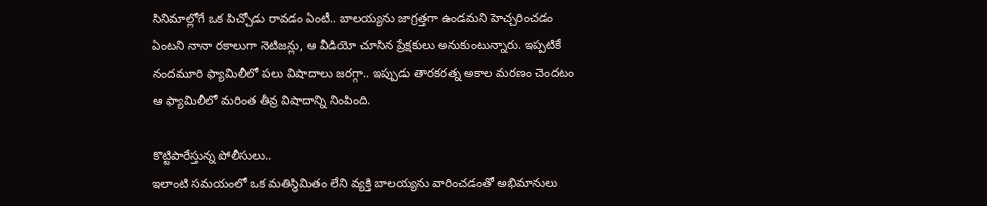సినిమాల్లోగే ఒక పిచ్చోడు రావడం ఏంటీ.. బాలయ్యను జాగ్రత్తగా ఉండమని హెచ్చరించడం ఏంటని నానా రకాలుగా నెటిజన్లు, ఆ వీడియో చూసిన ప్రేక్షకులు అనుకుంటున్నారు. ఇప్పటికే నందమూరి ఫ్యామిలీలో పలు విషాదాలు జరగ్గా.. ఇప్పుడు తారకరత్న అకాల మరణం చెందటం ఆ ఫ్యామిలీలో మరింత తీవ్ర విషాదాన్ని నింపింది.

కొట్టిపారేస్తున్న పోలీసులు..
ఇలాంటి సమయంలో ఒక మతిస్థిమితం లేని వ్యక్తి బాలయ్యను వారించడంతో అభిమానులు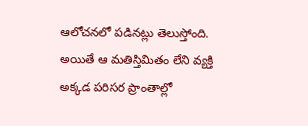ఆలోచనలో పడినట్లు తెలుస్తోంది. అయితే ఆ మతిస్తిమితం లేని వ్యక్తి అక్కడ పరిసర ప్రాంతాల్లో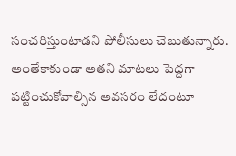సంచరిస్తుంటాడని పోలీసులు చెబుతున్నారు. అంతేకాకుండా అతని మాటలు పెద్దగా పట్టించుకోవాల్సిన అవసరం లేదంటూ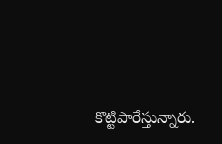కొట్టిపారేస్తున్నారు.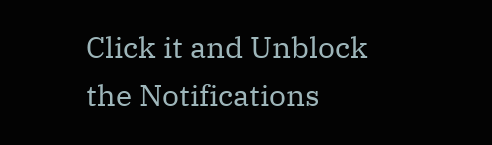Click it and Unblock the Notifications